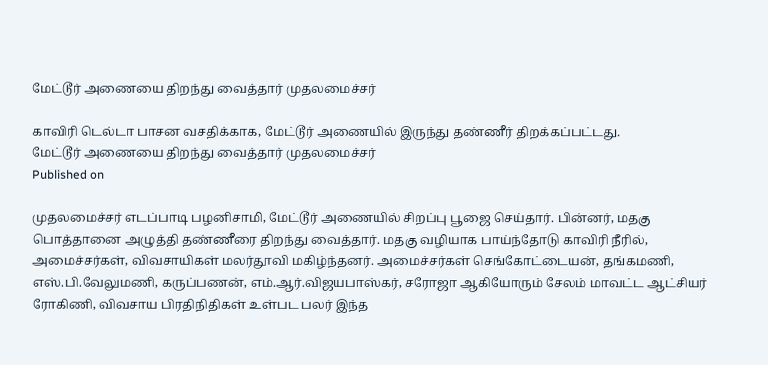மேட்டூர் அணையை திறந்து வைத்தார் முதலமைச்சர்

காவிரி டெல்டா பாசன வசதிக்காக, மேட்டூர் அணையில் இருந்து தண்ணீர் திறக்கப்பட்டது.
மேட்டூர் அணையை திறந்து வைத்தார் முதலமைச்சர்
Published on

முதலமைச்சர் எடப்பாடி பழனிசாமி, மேட்டூர் அணையில் சிறப்பு பூஜை செய்தார். பின்னர், மதகு பொத்தானை அழுத்தி தண்ணீரை திறந்து வைத்தார். மதகு வழியாக பாய்ந்தோடு காவிரி நீரில், அமைச்சர்கள், விவசாயிகள் மலர்தூவி மகிழ்ந்தனர். அமைச்சர்கள் செங்கோட்டையன், தங்கமணி, எஸ்.பி.வேலுமணி, கருப்பணன், எம்.ஆர்.விஜயபாஸ்கர், சரோஜா ஆகியோரும் சேலம் மாவட்ட ஆட்சியர் ரோகிணி, விவசாய பிரதிநிதிகள் உள்பட பலர் இந்த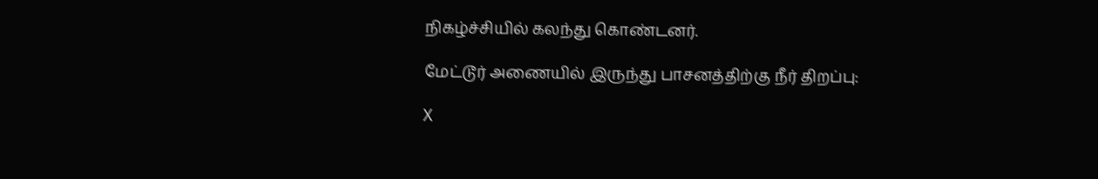நிகழ்ச்சியில் கலந்து கொண்டனர்.

மேட்டூர் அணையில் இருந்து பாசனத்திற்கு நீர் திறப்பு:

X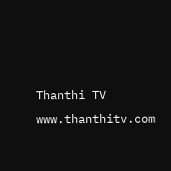Thanthi TV
www.thanthitv.com